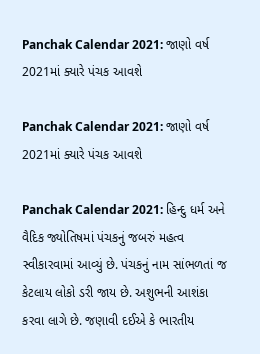Panchak Calendar 2021: જાણો વર્ષ 2021માં ક્યારે પંચક આવશે

Panchak Calendar 2021: જાણો વર્ષ 2021માં ક્યારે પંચક આવશે

Panchak Calendar 2021: હિન્દુ ધર્મ અને વૈદિક જ્યોતિષમાં પંચકનું જબરું મહત્વ સ્વીકારવામાં આવ્યું છે. પંચકનું નામ સાંભળતાં જ કેટલાય લોકો ડરી જાય છે. અશુભની આશંકા કરવા લાગે છે. જણાવી દઈએ કે ભારતીય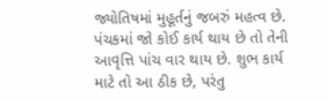જ્યોતિષમાં મુહૂર્તનું જબરું મહત્વ છે. પંચકમાં જો કોઈ કાર્ય થાય છે તો તેની આવૃત્તિ પાંચ વાર થાય છે. શુભ કાર્ય માટે તો આ ઠીક છે, પરંતુ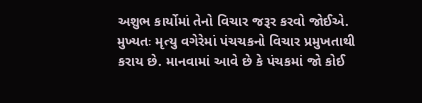અશુભ કાર્યોમાં તેનો વિચાર જરૂર કરવો જોઈએ. મુખ્યતઃ મૃત્યુ વગેરેમાં પંચચકનો વિચાર પ્રમુખતાથી કરાય છે. માનવામાં આવે છે કે પંચકમાં જો કોઈ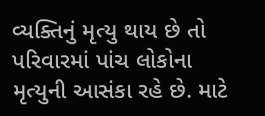વ્યક્તિનું મૃત્યુ થાય છે તો પરિવારમાં પાંચ લોકોના મૃત્યુની આસંકા રહે છે. માટે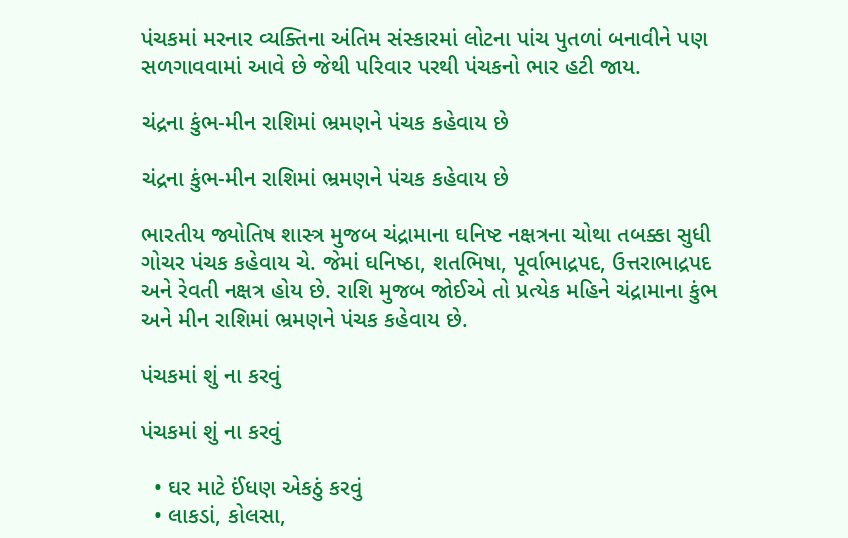પંચકમાં મરનાર વ્યક્તિના અંતિમ સંસ્કારમાં લોટના પાંચ પુતળાં બનાવીને પણ સળગાવવામાં આવે છે જેથી પરિવાર પરથી પંચકનો ભાર હટી જાય.

ચંદ્રના કુંભ-મીન રાશિમાં ભ્રમણને પંચક કહેવાય છે

ચંદ્રના કુંભ-મીન રાશિમાં ભ્રમણને પંચક કહેવાય છે

ભારતીય જ્યોતિષ શાસ્ત્ર મુજબ ચંદ્રામાના ઘનિષ્ટ નક્ષત્રના ચોથા તબક્કા સુધી ગોચર પંચક કહેવાય ચે. જેમાં ઘનિષ્ઠા, શતભિષા, પૂર્વાભાદ્રપદ, ઉત્તરાભાદ્રપદ અને રેવતી નક્ષત્ર હોય છે. રાશિ મુજબ જોઈએ તો પ્રત્યેક મહિને ચંદ્રામાના કુંભ અને મીન રાશિમાં ભ્રમણને પંચક કહેવાય છે.

પંચકમાં શું ના કરવું

પંચકમાં શું ના કરવું

  • ઘર માટે ઈંધણ એકઠું કરવું
  • લાકડાં, કોલસા,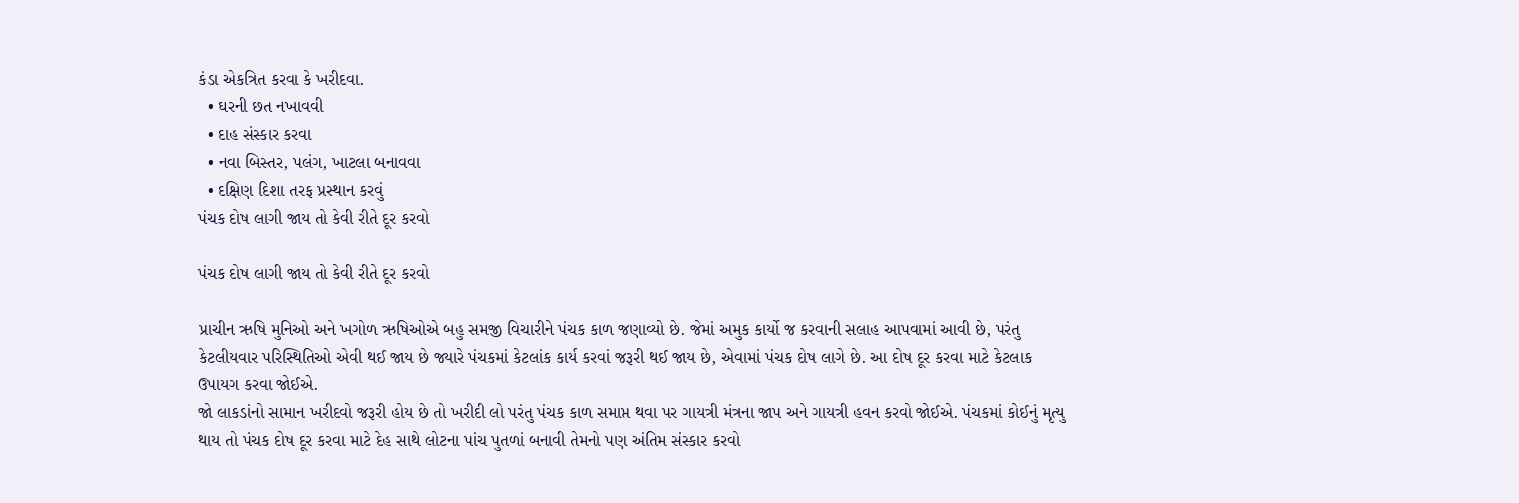કંડા એકત્રિત કરવા કે ખરીદવા.
  • ઘરની છત નખાવવી
  • દાહ સંસ્કાર કરવા
  • નવા બિસ્તર, પલંગ, ખાટલા બનાવવા
  • દક્ષિણ દિશા તરફ પ્રસ્થાન કરવું
પંચક દોષ લાગી જાય તો કેવી રીતે દૂર કરવો

પંચક દોષ લાગી જાય તો કેવી રીતે દૂર કરવો

પ્રાચીન ઋષિ મુનિઓ અને ખગોળ ઋષિઓએ બહુ સમજી વિચારીને પંચક કાળ જણાવ્યો છે. જેમાં અમુક કાર્યો જ કરવાની સલાહ આપવામાં આવી છે, પરંતુ કેટલીયવાર પરિસ્થિતિઓ એવી થઈ જાય છે જ્યારે પંચકમાં કેટલાંક કાર્ય કરવાં જરૂરી થઈ જાય છે, એવામાં પંચક દોષ લાગે છે. આ દોષ દૂર કરવા માટે કેટલાક ઉપાયગ કરવા જોઈએ.
જો લાકડાંનો સામાન ખરીદવો જરૂરી હોય છે તો ખરીદી લો પરંતુ પંચક કાળ સમાપ્ત થવા પર ગાયત્રી મંત્રના જાપ અને ગાયત્રી હવન કરવો જોઈએ. પંચકમાં કોઈનું મૃત્યુ થાય તો પંચક દોષ દૂર કરવા માટે દેહ સાથે લોટના પાંચ પુતળાં બનાવી તેમનો પણ અંતિમ સંસ્કાર કરવો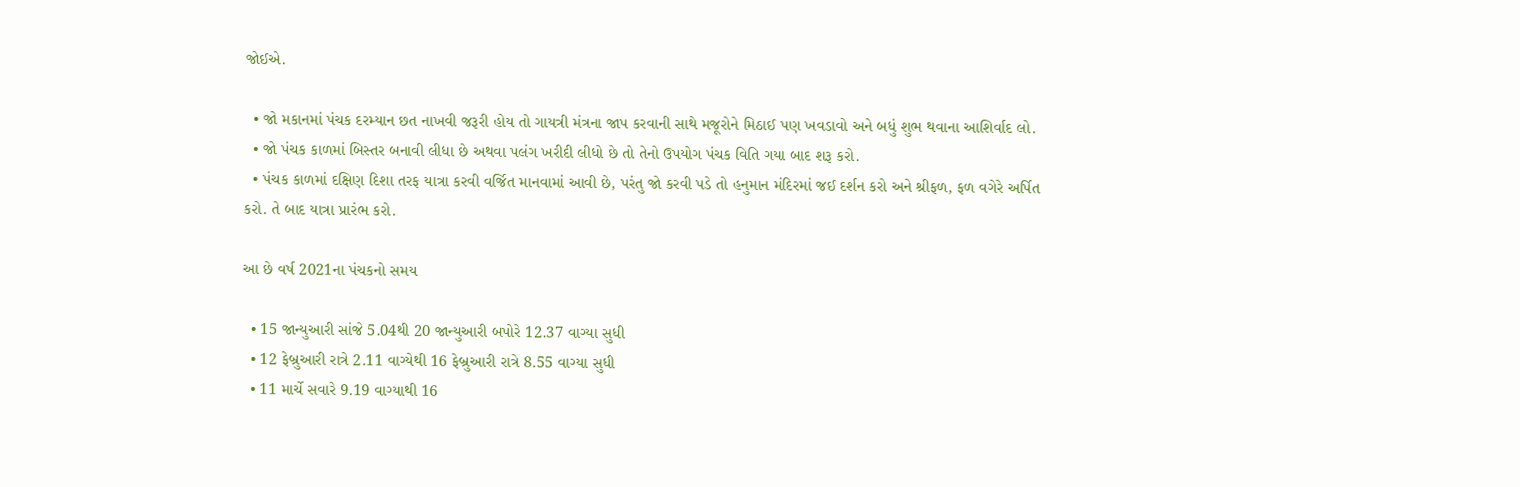જોઈએ.

  • જો મકાનમાં પંચક દરમ્યાન છત નાખવી જરૂરી હોય તો ગાયત્રી મંત્રના જાપ કરવાની સાથે મજૂરોને મિઠાઈ પણ ખવડાવો અને બધું શુભ થવાના આશિર્વાદ લો.
  • જો પંચક કાળમાં બિસ્તર બનાવી લીધા છે અથવા પલંગ ખરીદી લીધો છે તો તેનો ઉપયોગ પંચક વિતિ ગયા બાદ શરૂ કરો.
  • પંચક કાળમાં દક્ષિણ દિશા તરફ યાત્રા કરવી વર્જિત માનવામાં આવી છે, પરંતુ જો કરવી પડે તો હનુમાન મંદિરમાં જઈ દર્શન કરો અને શ્રીફળ, ફળ વગેરે અર્પિત કરો. તે બાદ યાત્રા પ્રારંભ કરો.

આ છે વર્ષ 2021ના પંચકનો સમય

  • 15 જાન્યુઆરી સાંજે 5.04થી 20 જાન્યુઆરી બપોરે 12.37 વાગ્યા સુધી
  • 12 ફેબ્રુઆરી રાત્રે 2.11 વાગ્યેથી 16 ફેબ્રુઆરી રાત્રે 8.55 વાગ્યા સુધી
  • 11 માર્ચે સવારે 9.19 વાગ્યાથી 16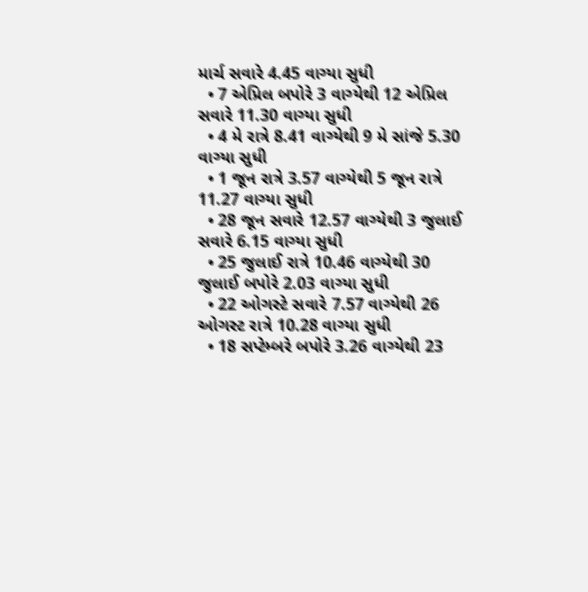માર્ચ સવારે 4.45 વાગ્યા સુધી
  • 7 એપ્રિલ બપોરે 3 વાગ્યેથી 12 એપ્રિલ સવારે 11.30 વાગ્યા સુધી
  • 4 મે રાત્રે 8.41 વાગ્યેથી 9 મે સાંજે 5.30 વાગ્યા સુધી
  • 1 જૂન રાત્રે 3.57 વાગ્યેથી 5 જૂન રાત્રે 11.27 વાગ્યા સુધી
  • 28 જૂન સવારે 12.57 વાગ્યેથી 3 જુલાઈ સવારે 6.15 વાગ્યા સુધી
  • 25 જુલાઈ રાત્રે 10.46 વાગ્યેથી 30 જુલાઈ બપોરે 2.03 વાગ્યા સુધી
  • 22 ઓગસ્ટે સવારે 7.57 વાગ્યેથી 26 ઓગસ્ટ રાત્રે 10.28 વાગ્યા સુધી
  • 18 સપ્ટેમ્બરે બપોરે 3.26 વાગ્યેથી 23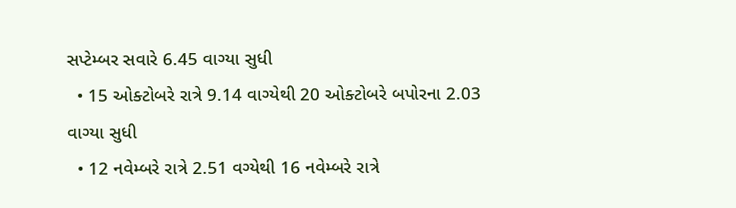સપ્ટેમ્બર સવારે 6.45 વાગ્યા સુધી
  • 15 ઓક્ટોબરે રાત્રે 9.14 વાગ્યેથી 20 ઓક્ટોબરે બપોરના 2.03 વાગ્યા સુધી
  • 12 નવેમ્બરે રાત્રે 2.51 વગ્યેથી 16 નવેમ્બરે રાત્રે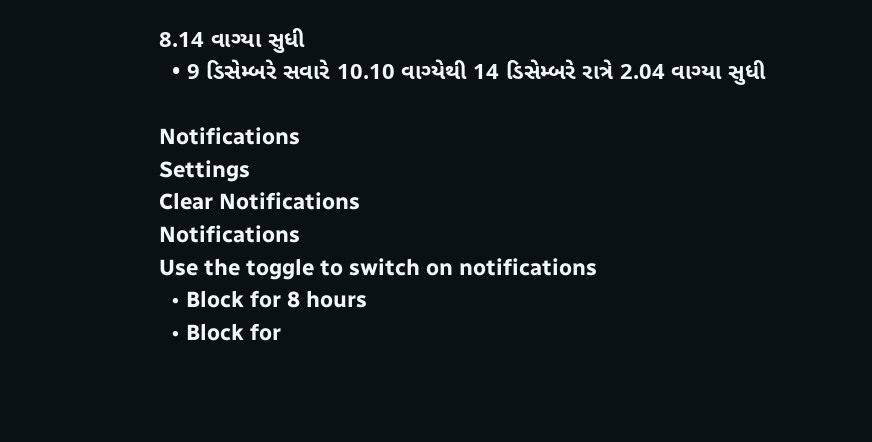8.14 વાગ્યા સુધી
  • 9 ડિસેમ્બરે સવારે 10.10 વાગ્યેથી 14 ડિસેમ્બરે રાત્રે 2.04 વાગ્યા સુધી

Notifications
Settings
Clear Notifications
Notifications
Use the toggle to switch on notifications
  • Block for 8 hours
  • Block for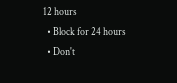12 hours
  • Block for 24 hours
  • Don't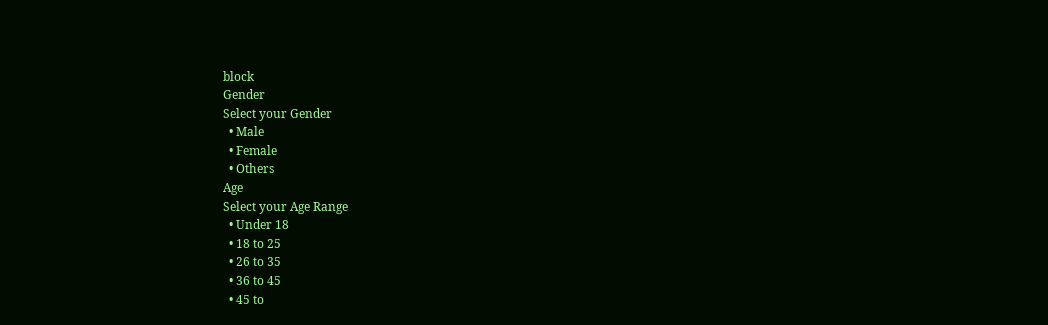block
Gender
Select your Gender
  • Male
  • Female
  • Others
Age
Select your Age Range
  • Under 18
  • 18 to 25
  • 26 to 35
  • 36 to 45
  • 45 to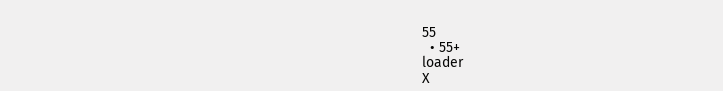55
  • 55+
loader
X